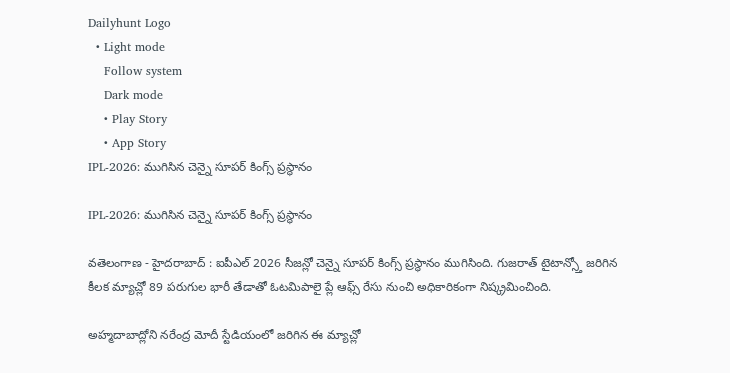Dailyhunt Logo
  • Light mode
    Follow system
    Dark mode
    • Play Story
    • App Story
IPL-2026: ముగిసిన చెన్నై సూపర్ కింగ్స్ ప్రస్థానం

IPL-2026: ముగిసిన చెన్నై సూపర్ కింగ్స్ ప్రస్థానం

వతెలంగాణ - హైదరాబాద్ : ఐపీఎల్ 2026 సీజన్లో చెన్నై సూపర్ కింగ్స్ ప్రస్థానం ముగిసింది. గుజరాత్ టైటాన్స్తో జరిగిన కీలక మ్యాచ్లో 89 పరుగుల భారీ తేడాతో ఓటమిపాలై ప్లే ఆఫ్స్ రేసు నుంచి అధికారికంగా నిష్క్రమించింది.

అహ్మదాబాద్లోని నరేంద్ర మోదీ స్టేడియంలో జరిగిన ఈ మ్యాచ్లో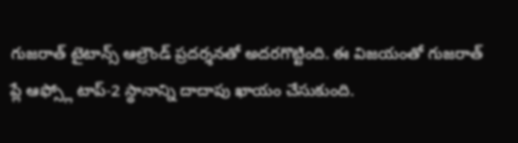గుజరాత్ టైటాన్స్ ఆల్రౌండ్ ప్రదర్శనతో అదరగొట్టింది. ఈ విజయంతో గుజరాత్ ప్లే ఆఫ్స్లో టాప్-2 స్థానాన్ని దాదాపు ఖాయం చేసుకుంది.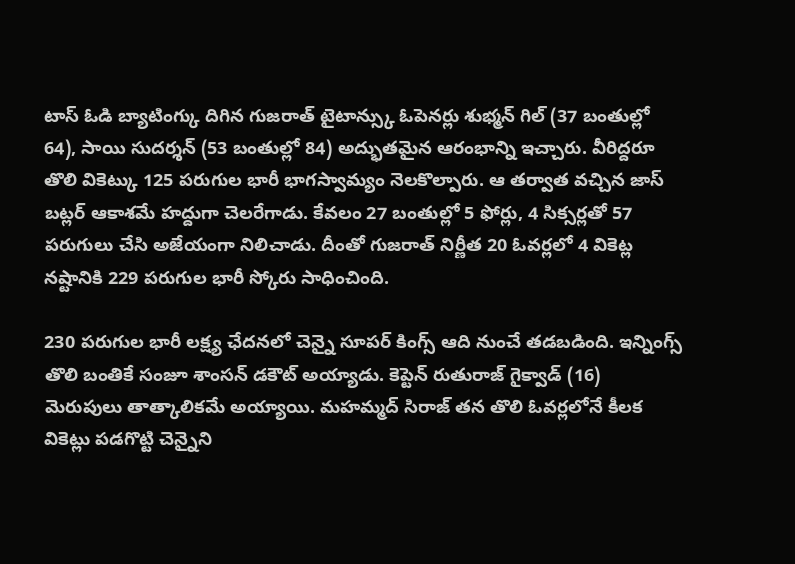టాస్ ఓడి బ్యాటింగ్కు దిగిన గుజరాత్ టైటాన్స్కు ఓపెనర్లు శుభ్మన్ గిల్ (37 బంతుల్లో 64), సాయి సుదర్శన్ (53 బంతుల్లో 84) అద్భుతమైన ఆరంభాన్ని ఇచ్చారు. వీరిద్దరూ తొలి వికెట్కు 125 పరుగుల భారీ భాగస్వామ్యం నెలకొల్పారు. ఆ తర్వాత వచ్చిన జాస్ బట్లర్ ఆకాశమే హద్దుగా చెలరేగాడు. కేవలం 27 బంతుల్లో 5 ఫోర్లు, 4 సిక్సర్లతో 57 పరుగులు చేసి అజేయంగా నిలిచాడు. దీంతో గుజరాత్ నిర్ణీత 20 ఓవర్లలో 4 వికెట్ల నష్టానికి 229 పరుగుల భారీ స్కోరు సాధించింది.

230 పరుగుల భారీ లక్ష్య ఛేదనలో చెన్నై సూపర్ కింగ్స్ ఆది నుంచే తడబడింది. ఇన్నింగ్స్ తొలి బంతికే సంజూ శాంసన్ డకౌట్ అయ్యాడు. కెప్టెన్ రుతురాజ్ గైక్వాడ్ (16) మెరుపులు తాత్కాలికమే అయ్యాయి. మహమ్మద్ సిరాజ్ తన తొలి ఓవర్లలోనే కీలక వికెట్లు పడగొట్టి చెన్నైని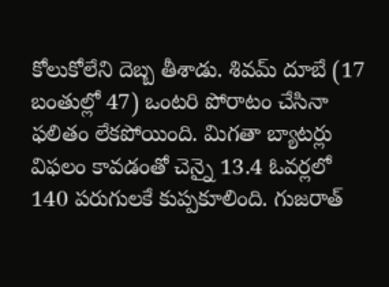కోలుకోలేని దెబ్బ తీశాడు. శివమ్ దూబే (17 బంతుల్లో 47) ఒంటరి పోరాటం చేసినా ఫలితం లేకపోయింది. మిగతా బ్యాటర్లు విఫలం కావడంతో చెన్నై 13.4 ఓవర్లలో 140 పరుగులకే కుప్పకూలింది. గుజరాత్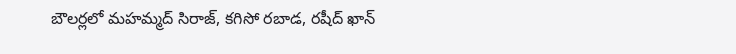బౌలర్లలో మహమ్మద్ సిరాజ్, కగిసో రబాడ, రషీద్ ఖాన్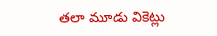తలా మూడు వికెట్లు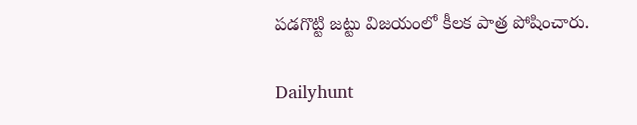పడగొట్టి జట్టు విజయంలో కీలక పాత్ర పోషించారు.

Dailyhunt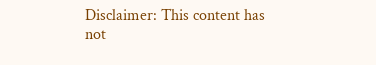Disclaimer: This content has not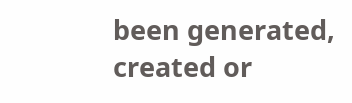been generated, created or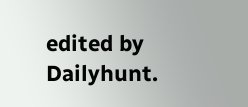edited by Dailyhunt.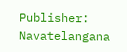Publisher: Navatelangana